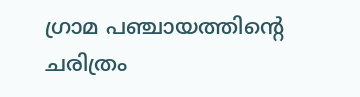ഗ്രാമ പഞ്ചായത്തിന്റെ ചരിത്രം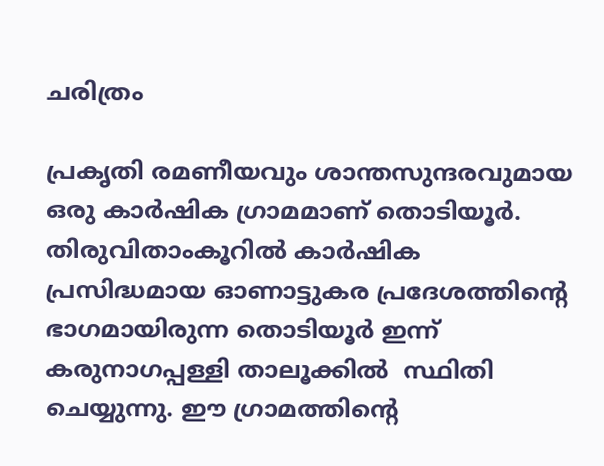ചരിത്രം

പ്രകൃതി രമണീയവും ശാന്തസുന്ദരവുമായ ഒരു കാര്‍ഷിക ഗ്രാമമാണ് തൊടിയൂര്‍. തിരുവിതാംകൂറില്‍ കാര്‍ഷിക പ്രസിദ്ധമായ ഓണാട്ടുകര പ്രദേശത്തിന്റെ ഭാഗമായിരുന്ന തൊടിയൂര്‍ ഇന്ന് കരുനാഗപ്പള്ളി താലൂക്കില്‍  സ്ഥിതി ചെയ്യുന്നു. ഈ ഗ്രാമത്തിന്റെ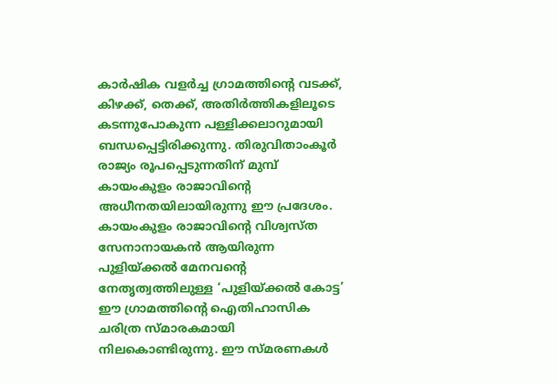കാര്‍ഷിക വളര്‍ച്ച ഗ്രാമത്തിന്റെ വടക്ക്, കിഴക്ക്, തെക്ക്, അതിര്‍ത്തികളിലൂടെ കടന്നുപോകുന്ന പള്ളിക്കലാറുമായി ബന്ധപ്പെട്ടിരിക്കുന്നു. തിരുവിതാംകൂര്‍ രാജ്യം രൂപപ്പെടുന്നതിന് മുമ്പ് കായംകുളം രാജാവിന്റെ അധീനതയിലായിരുന്നു ഈ പ്രദേശം. കായംകുളം രാജാവിന്റെ വിശ്വസ്ത സേനാനായകന്‍ ആയിരുന്ന പുളിയ്ക്കല്‍ മേനവന്റെ നേതൃത്വത്തിലുള്ള ‘പുളിയ്ക്കല്‍ കോട്ട’ ഈ ഗ്രാമത്തിന്റെ ഐതിഹാസിക ചരിത്ര സ്മാരകമായി നിലകൊണ്ടിരുന്നു. ഈ സ്മരണകള്‍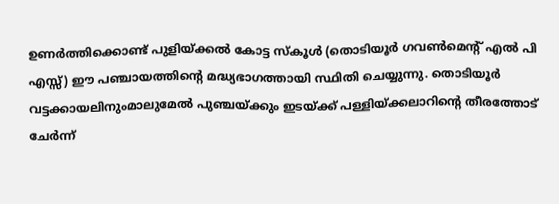ഉണര്‍ത്തിക്കൊണ്ട് പുളിയ്ക്കല്‍ കോട്ട സ്കൂള്‍ (തൊടിയൂര്‍ ഗവണ്‍മെന്റ് എല്‍ പി എസ്സ്) ഈ പഞ്ചായത്തിന്റെ മദ്ധ്യഭാഗത്തായി സ്ഥിതി ചെയ്യുന്നു. തൊടിയൂര്‍ വട്ടക്കായലിനുംമാലുമേല്‍ പുഞ്ചയ്ക്കും ഇടയ്ക്ക് പള്ളിയ്ക്കലാറിന്റെ തീരത്തോട് ചേര്‍ന്ന്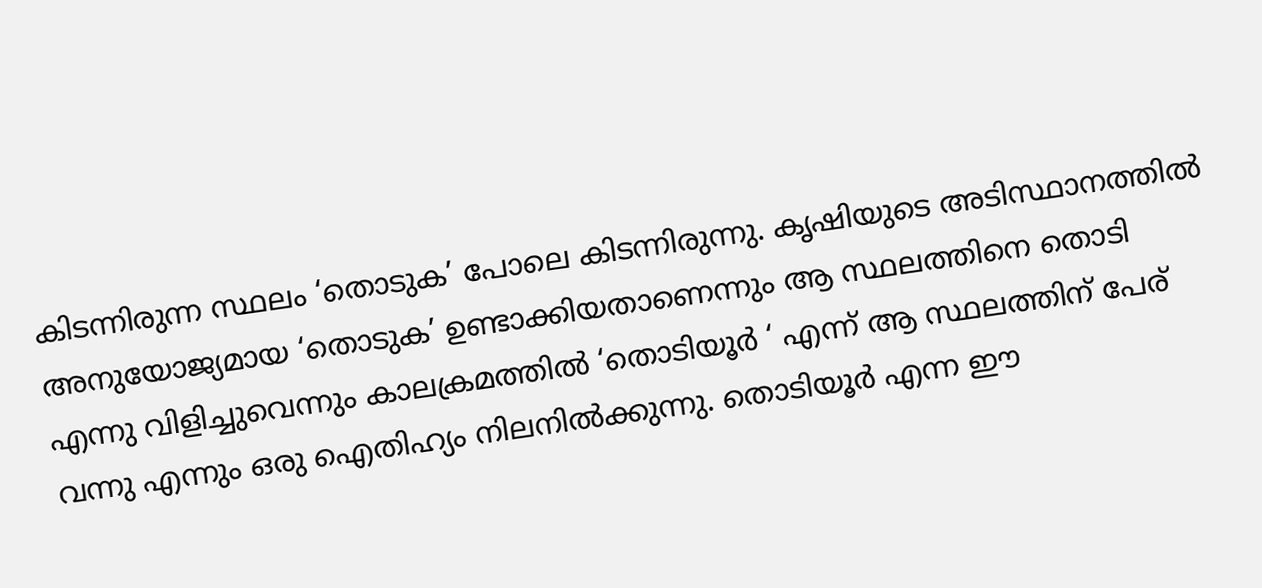കിടന്നിരുന്ന സ്ഥലം ‘തൊടുക’ പോലെ കിടന്നിരുന്നു. കൃഷിയുടെ അടിസ്ഥാനത്തില്‍ അനുയോജ്യമായ ‘തൊടുക’ ഉണ്ടാക്കിയതാണെന്നും ആ സ്ഥലത്തിനെ തൊടി എന്നു വിളിച്ചുവെന്നും കാലക്രമത്തില്‍ ‘തൊടിയൂര്‍ ‘ എന്ന് ആ സ്ഥലത്തിന് പേര് വന്നു എന്നും ഒരു ഐതിഹ്യം നിലനില്‍ക്കുന്നു. തൊടിയൂര്‍ എന്ന ഈ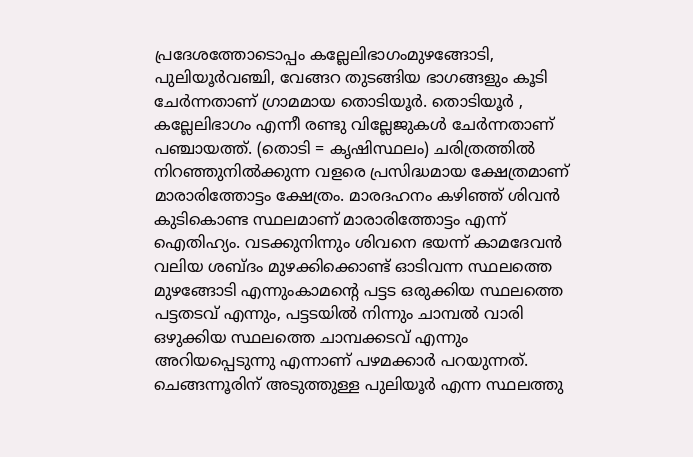പ്രദേശത്തോടൊപ്പം കല്ലേലിഭാഗംമുഴങ്ങോടി, പുലിയൂര്‍വഞ്ചി, വേങ്ങറ തുടങ്ങിയ ഭാഗങ്ങളും കൂടി ചേര്‍ന്നതാണ് ഗ്രാമമായ തൊടിയൂര്‍. തൊടിയൂര്‍ , കല്ലേലിഭാഗം എന്നീ രണ്ടു വില്ലേജുകള്‍ ചേര്‍ന്നതാണ് പഞ്ചായത്ത്. (തൊടി = കൃഷിസ്ഥലം) ചരിത്രത്തില്‍ നിറഞ്ഞുനില്‍ക്കുന്ന വളരെ പ്രസിദ്ധമായ ക്ഷേത്രമാണ് മാരാരിത്തോട്ടം ക്ഷേത്രം. മാരദഹനം കഴിഞ്ഞ് ശിവന്‍ കുടികൊണ്ട സ്ഥലമാണ് മാരാരിത്തോട്ടം എന്ന് ഐതിഹ്യം. വടക്കുനിന്നും ശിവനെ ഭയന്ന് കാമദേവന്‍ വലിയ ശബ്ദം മുഴക്കിക്കൊണ്ട് ഓടിവന്ന സ്ഥലത്തെ മുഴങ്ങോടി എന്നുംകാമന്റെ പട്ടട ഒരുക്കിയ സ്ഥലത്തെ പട്ടതടവ് എന്നും, പട്ടടയില്‍ നിന്നും ചാമ്പല്‍ വാരി ഒഴുക്കിയ സ്ഥലത്തെ ചാമ്പക്കടവ് എന്നും അറിയപ്പെടുന്നു എന്നാണ് പഴമക്കാര്‍ പറയുന്നത്. ചെങ്ങന്നൂരിന് അടുത്തുള്ള പുലിയൂര്‍ എന്ന സ്ഥലത്തു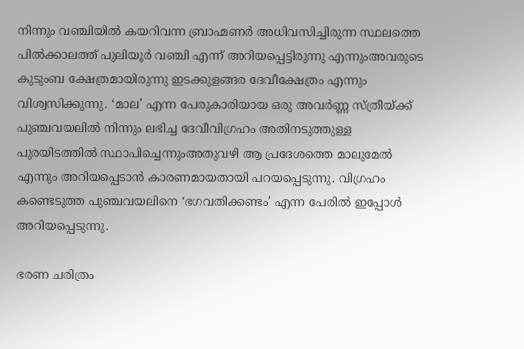നിന്നും വഞ്ചിയില്‍ കയറിവന്ന ബ്രാഹ്മണര്‍ അധിവസിച്ചിരുന്ന സ്ഥലത്തെ പില്‍ക്കാലത്ത് പുലിയൂര്‍ വഞ്ചി എന്ന് അറിയപ്പെട്ടിരുന്നു എന്നുംഅവരുടെ കുടുംബ ക്ഷേത്രമായിരുന്നു ഇടക്കുളങ്ങര ദേവീക്ഷേത്രം എന്നും വിശ്വസിക്കുന്നു. ‘മാല’ എന്ന പേരുകാരിയായ ഒരു അവര്‍ണ്ണ സ്ത്രീയ്ക്ക് പുഞ്ചവയലില്‍ നിന്നും ലഭിച്ച ദേവീവിഗ്രഹം അതിനടുത്തുള്ള പുരയിടത്തില്‍ സ്ഥാപിച്ചെന്നുംഅതുവഴി ആ പ്രദേശത്തെ മാലുമേല്‍ എന്നും അറിയപ്പെടാന്‍ കാരണമായതായി പറയപ്പെടുന്നു. വിഗ്രഹം കണ്ടെടുത്ത പുഞ്ചവയലിനെ ‘ഭഗവതിക്കണ്ടം’ എന്ന പേരില്‍ ഇപ്പോള്‍ അറിയപ്പെടുന്നു.

ഭരണ ചരിത്രം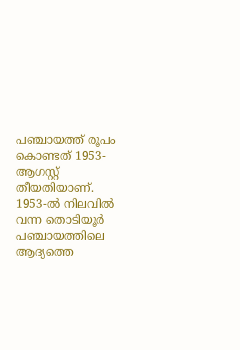പഞ്ചായത്ത് രൂപം കൊണ്ടത് 1953-ആഗസ്റ്റ് തീയതിയാണ്. 1953-ല്‍ നിലവില്‍ വന്ന തൊടിയൂര്‍ പഞ്ചായത്തിലെ ആദ്യത്തെ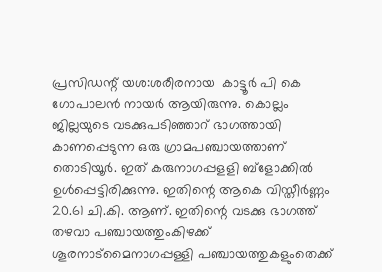പ്രസിഡന്റ് യശ:ശരീരനായ  കാട്ടൂര്‍ പി കെ ഗോപാലന്‍ നായര്‍ ആയിരുന്നു. കൊല്ലം ജില്ലയുടെ വടക്കുപടിഞ്ഞാറ് ഭാഗത്തായി കാണപ്പെടുന്ന ഒരു ഗ്രാമപഞ്ചായത്താണ് തൊടിയൂര്‍. ഇത് കരുനാഗപ്പളളി ബ്ളോക്കില്‍ ഉള്‍പ്പെട്ടിരിക്കുന്നു. ഇതിന്റെ ആകെ വിസ്തീര്‍ണ്ണം 20.61 ചി.കി. ആണ്. ഇതിന്റെ വടക്കു ഭാഗത്ത് തഴവാ പഞ്ചായത്തുംകിഴക്ക് ശൂരനാട്മൈനാഗപ്പള്ളി പഞ്ചായത്തുകളുംതെക്ക്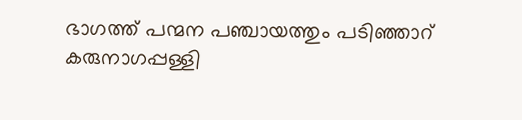ഭാഗത്ത് പന്മന പഞ്ചായത്തും പടിഞ്ഞാറ് കരുനാഗപ്പള്ളി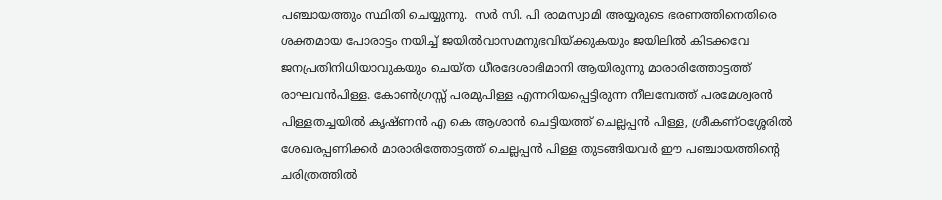പഞ്ചായത്തും സ്ഥിതി ചെയ്യുന്നു.  സര്‍ സി. പി രാമസ്വാമി അയ്യരുടെ ഭരണത്തിനെതിരെ ശക്തമായ പോരാട്ടം നയിച്ച് ജയില്‍വാസമനുഭവിയ്ക്കുകയും ജയിലില്‍ കിടക്കവേ ജനപ്രതിനിധിയാവുകയും ചെയ്ത ധീരദേശാഭിമാനി ആയിരുന്നു മാരാരിത്തോട്ടത്ത് രാഘവന്‍പിള്ള. കോണ്‍ഗ്രസ്സ് പരമുപിള്ള എന്നറിയപ്പെട്ടിരുന്ന നീലമ്പേത്ത് പരമേശ്വരന്‍ പിള്ളതച്ചയില്‍ കൃഷ്ണന്‍ എ കെ ആശാന്‍ ചെട്ടിയത്ത് ചെല്ലപ്പന്‍ പിള്ള, ശ്രീകണ്ഠശ്ശേരില്‍ ശേഖരപ്പണിക്കര്‍ മാരാരിത്തോട്ടത്ത് ചെല്ലപ്പന്‍ പിള്ള തുടങ്ങിയവര്‍ ഈ പഞ്ചായത്തിന്റെ ചരിത്രത്തില്‍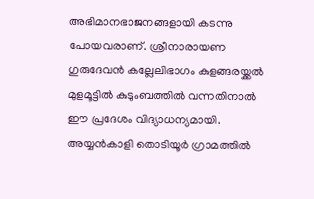അഭിമാനഭാജനങ്ങളായി കടന്നു പോയവരാണ്. ശ്രീനാരായണ ഗുരുദേവന്‍ കല്ലേലിഭാഗം കുളങ്ങരയ്ക്കല്‍ മുളമൂട്ടില്‍ കുടുംബത്തില്‍ വന്നതിനാല്‍ ഈ പ്രദേശം വിദ്യാധന്യമായി.  അയ്യന്‍കാളി തൊടിയൂര്‍ ഗ്രാമത്തില്‍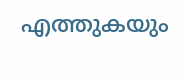എത്തുകയും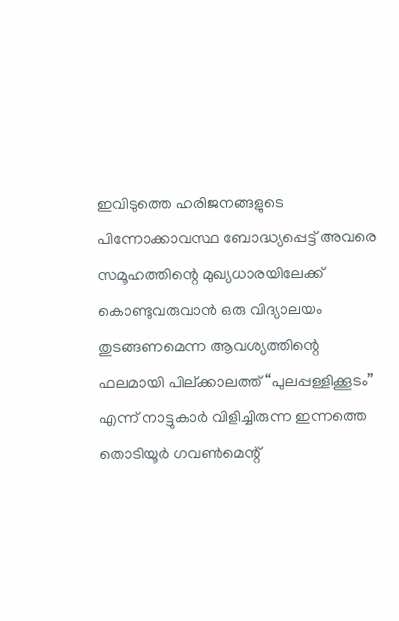ഇവിടുത്തെ ഹരിജനങ്ങളുടെ പിന്നോക്കാവസ്ഥ ബോദ്ധ്യപ്പെട്ട് അവരെ സമൂഹത്തിന്റെ മുഖ്യധാരയിലേക്ക് കൊണ്ടുവരുവാന്‍ ഒരു വിദ്യാലയം തുടങ്ങണമെന്ന ആവശ്യത്തിന്റെ ഫലമായി പില്ക്കാലത്ത് “പുലപ്പള്ളിക്കൂടം” എന്ന് നാട്ടുകാര്‍ വിളിച്ചിരുന്ന ഇന്നത്തെ തൊടിയൂര്‍ ഗവണ്‍മെന്റ്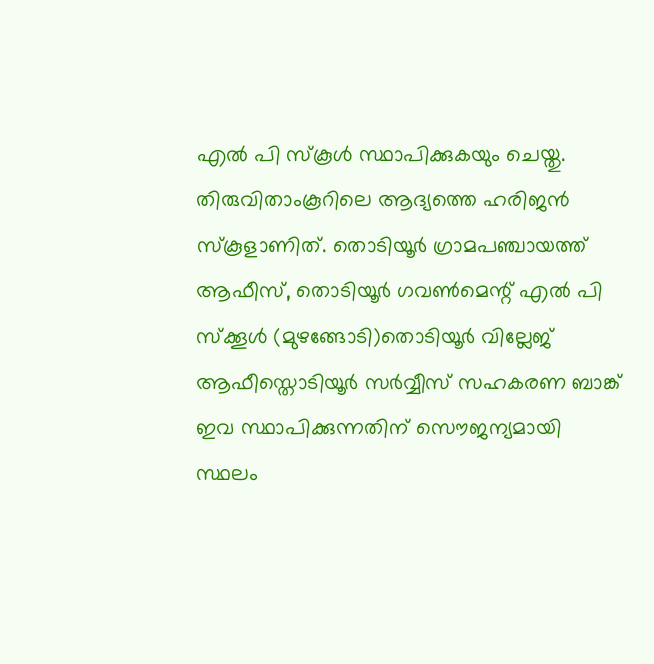എല്‍ പി സ്കൂള്‍ സ്ഥാപിക്കുകയും ചെയ്തു. തിരുവിതാംകൂറിലെ ആദ്യത്തെ ഹരിജന്‍ സ്കൂളാണിത്. തൊടിയൂര്‍ ഗ്രാമപഞ്ചായത്ത് ആഫീസ്, തൊടിയൂര്‍ ഗവണ്‍മെന്റ് എല്‍ പി സ്ക്കൂള്‍ (മുഴങ്ങോടി)തൊടിയൂര്‍ വില്ലേജ് ആഫീസ്തൊടിയൂര്‍ സര്‍വ്വീസ് സഹകരണ ബാങ്ക് ഇവ സ്ഥാപിക്കുന്നതിന് സൌജന്യമായി സ്ഥലം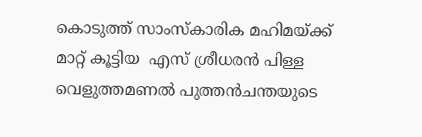കൊടുത്ത് സാംസ്കാരിക മഹിമയ്ക്ക് മാറ്റ് കൂട്ടിയ  എസ് ശ്രീധരന്‍ പിള്ള വെളുത്തമണല്‍ പുത്തന്‍ചന്തയുടെ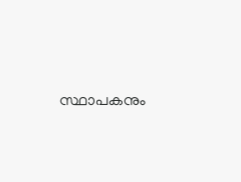സ്ഥാപകനും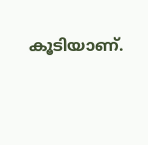കൂടിയാണ്.